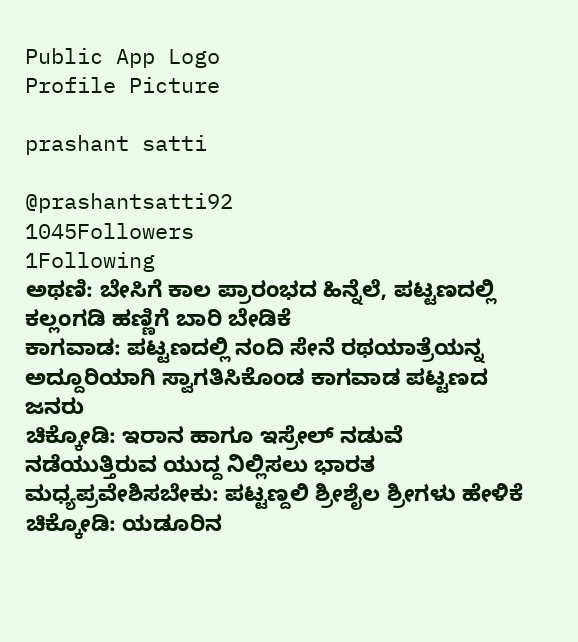Public App Logo
Profile Picture

prashant satti

@prashantsatti92
1045Followers
1Following
ಅಥಣಿ: ಬೇಸಿಗೆ ಕಾಲ ಪ್ರಾರಂಭದ ಹಿನ್ನೆಲೆ, ಪಟ್ಟಣದಲ್ಲಿ ಕಲ್ಲಂಗಡಿ ಹಣ್ಣಿಗೆ ಬಾರಿ ಬೇಡಿಕೆ
ಕಾಗವಾಡ: ಪಟ್ಟಣದಲ್ಲಿ ನಂದಿ ಸೇನೆ ರಥಯಾತ್ರೆಯನ್ನ ಅದ್ದೂರಿಯಾಗಿ ಸ್ವಾಗತಿಸಿಕೊಂಡ ಕಾಗವಾಡ ಪಟ್ಟಣದ ಜನರು
ಚಿಕ್ಕೋಡಿ: ಇರಾನ ಹಾಗೂ ಇಸ್ರೇಲ್ ನಡುವೆ ನಡೆಯುತ್ತಿರುವ ಯುದ್ದ ನಿಲ್ಲಿಸಲು ಭಾರತ ಮಧ್ಯಪ್ರವೇಶಿಸಬೇಕು: ಪಟ್ಟಣ್ದಲಿ ಶ್ರೀಶೈಲ ಶ್ರೀಗಳು ಹೇಳಿಕೆ
ಚಿಕ್ಕೋಡಿ: ಯಡೂರಿನ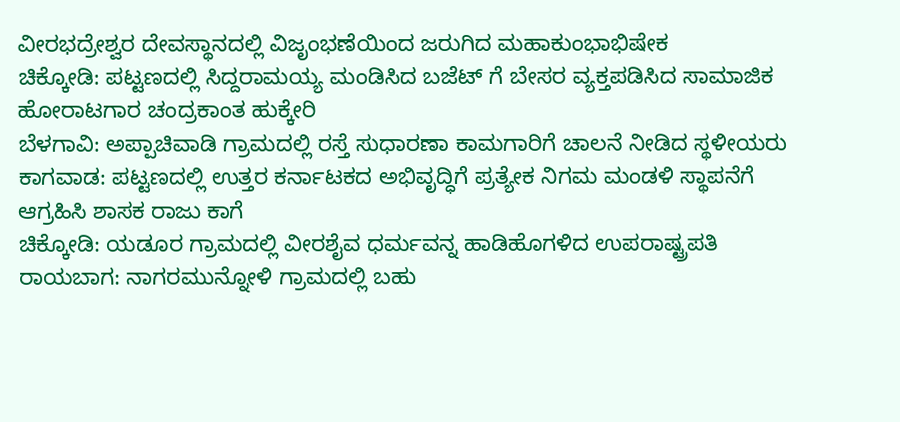ವೀರಭದ್ರೇಶ್ವರ ದೇವಸ್ಥಾನದಲ್ಲಿ ವಿಜೃಂಭಣೆಯಿಂದ ಜರುಗಿದ ಮಹಾಕುಂಭಾಭಿಷೇಕ
ಚಿಕ್ಕೋಡಿ: ಪಟ್ಟಣದಲ್ಲಿ ಸಿದ್ದರಾಮಯ್ಯ ಮಂಡಿಸಿದ ಬಜೆಟ್ ಗೆ ಬೇಸರ ವ್ಯಕ್ತಪಡಿಸಿದ ಸಾಮಾಜಿಕ ಹೋರಾಟಗಾರ ಚಂದ್ರಕಾಂತ ಹುಕ್ಕೇರಿ
ಬೆಳಗಾವಿ: ಅಪ್ಪಾಚಿವಾಡಿ ಗ್ರಾಮದಲ್ಲಿ ರಸ್ತೆ ಸುಧಾರಣಾ ಕಾಮಗಾರಿಗೆ ಚಾಲನೆ ನೀಡಿದ ಸ್ಥಳೀಯರು
ಕಾಗವಾಡ: ಪಟ್ಟಣದಲ್ಲಿ ಉತ್ತರ ಕರ್ನಾಟಕದ ಅಭಿವೃದ್ಧಿಗೆ ಪ್ರತ್ಯೇಕ ನಿಗಮ ಮಂಡಳಿ ಸ್ಥಾಪನೆಗೆ ಆಗ್ರಹಿಸಿ ಶಾಸಕ ರಾಜು ಕಾಗೆ
ಚಿಕ್ಕೋಡಿ: ಯಡೂರ ಗ್ರಾಮದಲ್ಲಿ ವೀರಶೈವ ಧರ್ಮವನ್ನ ಹಾಡಿಹೊಗಳಿದ ಉಪರಾಷ್ಟ್ರಪತಿ
ರಾಯಬಾಗ: ನಾಗರಮುನ್ನೋಳಿ ಗ್ರಾಮದಲ್ಲಿ ಬಹು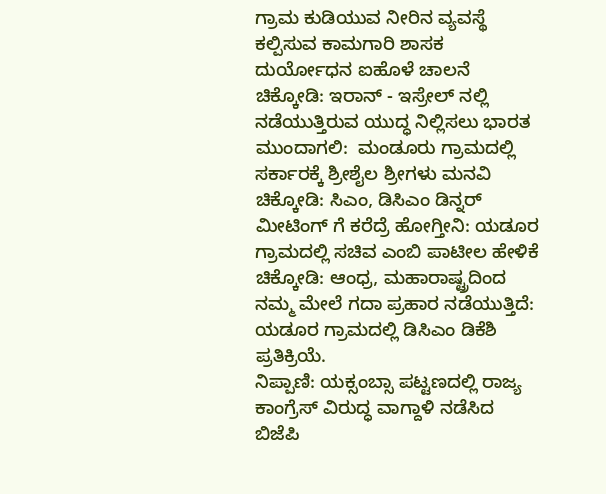ಗ್ರಾಮ ಕುಡಿಯುವ ನೀರಿನ ವ್ಯವಸ್ಥೆ ಕಲ್ಪಿಸುವ ಕಾಮಗಾರಿ ಶಾಸಕ ದುರ್ಯೋಧನ ಐಹೊಳೆ ಚಾಲನೆ
ಚಿಕ್ಕೋಡಿ: ಇರಾನ್ - ಇಸ್ರೇಲ್ ನಲ್ಲಿ ನಡೆಯುತ್ತಿರುವ ಯುದ್ಧ ನಿಲ್ಲಿಸಲು ಭಾರತ ಮುಂದಾಗಲಿ:  ಮಂಡೂರು ಗ್ರಾಮದಲ್ಲಿ ಸರ್ಕಾರಕ್ಕೆ ಶ್ರೀಶೈಲ ಶ್ರೀಗಳು ಮನವಿ
ಚಿಕ್ಕೋಡಿ: ಸಿಎಂ, ಡಿಸಿಎಂ ಡಿನ್ನರ್ ಮೀಟಿಂಗ್ ಗೆ ಕರೆದ್ರೆ ಹೋಗ್ತೀನಿ: ಯಡೂರ ಗ್ರಾಮದಲ್ಲಿ ಸಚಿವ ಎಂಬಿ ಪಾಟೀಲ ಹೇಳಿಕೆ
ಚಿಕ್ಕೋಡಿ: ಆಂಧ್ರ, ಮಹಾರಾಷ್ಟ್ರದಿಂದ ನಮ್ಮ ಮೇಲೆ ಗದಾ ಪ್ರಹಾರ ನಡೆಯುತ್ತಿದೆ: ಯಡೂರ ಗ್ರಾಮದಲ್ಲಿ ಡಿಸಿಎಂ ಡಿಕೆಶಿ ಪ್ರತಿಕ್ರಿಯೆ.
ನಿಪ್ಪಾಣಿ: ಯಕ್ಸಂಬ್ಸಾ ಪಟ್ಟಣದಲ್ಲಿ ರಾಜ್ಯ ಕಾಂಗ್ರೆಸ್ ವಿರುದ್ಧ ವಾಗ್ದಾಳಿ ನಡೆಸಿದ ಬಿಜೆಪಿ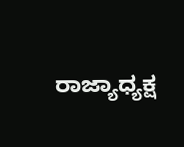ರಾಜ್ಯಾಧ್ಯಕ್ಷ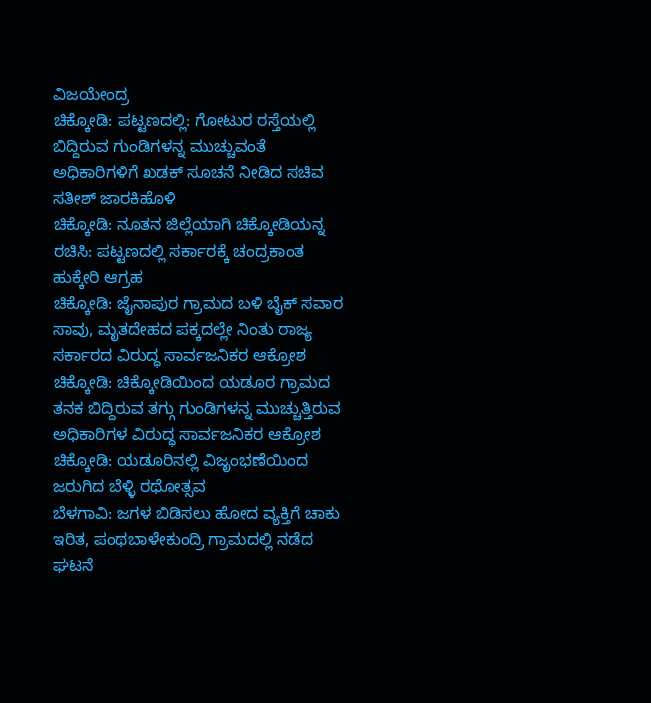ವಿಜಯೇಂದ್ರ
ಚಿಕ್ಕೋಡಿ: ಪಟ್ಟಣದಲ್ಲಿ: ಗೋಟುರ ರಸ್ತೆಯಲ್ಲಿ ಬಿದ್ದಿರುವ ಗುಂಡಿಗಳನ್ನ ಮುಚ್ಚುವಂತೆ ಅಧಿಕಾರಿಗಳಿಗೆ ಖಡಕ್ ಸೂಚನೆ ನೀಡಿದ ಸಚಿವ ಸತೀಶ್ ಜಾರಕಿಹೊಳಿ
ಚಿಕ್ಕೋಡಿ: ನೂತನ ಜಿಲ್ಲೆಯಾಗಿ ಚಿಕ್ಕೋಡಿಯನ್ನ ರಚಿಸಿ: ಪಟ್ಟಣದಲ್ಲಿ ಸರ್ಕಾರಕ್ಕೆ ಚಂದ್ರಕಾಂತ ಹುಕ್ಕೇರಿ ಆಗ್ರಹ
ಚಿಕ್ಕೋಡಿ: ಜೈನಾಪುರ ಗ್ರಾಮದ ಬಳಿ ಬೈಕ್ ಸವಾರ ಸಾವು, ಮೃತದೇಹದ ಪಕ್ಕದಲ್ಲೇ ನಿಂತು ರಾಜ್ಯ ಸರ್ಕಾರದ ವಿರುದ್ಧ ಸಾರ್ವಜನಿಕರ ಆಕ್ರೋಶ
ಚಿಕ್ಕೋಡಿ: ಚಿಕ್ಕೋಡಿಯಿಂದ ಯಡೂರ ಗ್ರಾಮದ ತನಕ ಬಿದ್ದಿರುವ ತಗ್ಗು ಗುಂಡಿಗಳನ್ನ ಮುಚ್ಚುತ್ತಿರುವ ಅಧಿಕಾರಿಗಳ ವಿರುದ್ಧ ಸಾರ್ವಜನಿಕರ ಆಕ್ರೋಶ
ಚಿಕ್ಕೋಡಿ: ಯಡೂರಿನಲ್ಲಿ ವಿಜೃಂಭಣೆಯಿಂದ ಜರುಗಿದ ಬೆಳ್ಳಿ ರಥೋತ್ಸವ
ಬೆಳಗಾವಿ: ಜಗಳ ಬಿಡಿಸಲು ಹೋದ ವ್ಯಕ್ತಿಗೆ ಚಾಕು ಇರಿತ, ಪಂಥಬಾಳೇಕುಂದ್ರಿ ಗ್ರಾಮದಲ್ಲಿ ನಡೆದ ಘಟನೆ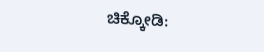ಚಿಕ್ಕೋಡಿ: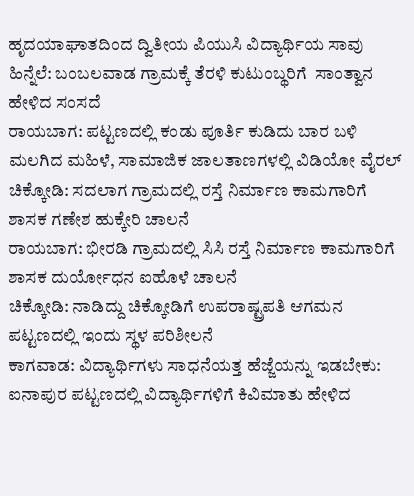ಹೃದಯಾಘಾತದಿಂದ ದ್ವಿತೀಯ ಪಿಯುಸಿ ವಿದ್ಯಾರ್ಥಿಯ ಸಾವು ಹಿನ್ನೆಲೆ: ಬಂಬಲವಾಡ ಗ್ರಾಮಕ್ಕೆ ತೆರಳಿ ಕುಟುಂಬ್ಥರಿಗೆ  ಸಾಂತ್ವಾನ  ಹೇಳಿದ ಸಂಸದೆ
ರಾಯಬಾಗ: ಪಟ್ಟಣದಲ್ಲಿ ಕಂಡು ಪೂರ್ತಿ ಕುಡಿದು ಬಾರ ಬಳಿ ಮಲಗಿದ ಮಹಿಳೆ, ಸಾಮಾಜಿಕ ಜಾಲತಾಣಗಳಲ್ಲಿ ವಿಡಿಯೋ ವೈರಲ್
ಚಿಕ್ಕೋಡಿ: ಸದಲಾಗ ಗ್ರಾಮದಲ್ಲಿ ರಸ್ತೆ ನಿರ್ಮಾಣ ಕಾಮಗಾರಿಗೆ ಶಾಸಕ ಗಣೇಶ ಹುಕ್ಕೇರಿ ಚಾಲನೆ
ರಾಯಬಾಗ: ಭೀರಡಿ ಗ್ರಾಮದಲ್ಲಿ ಸಿಸಿ ರಸ್ತೆ ನಿರ್ಮಾಣ ಕಾಮಗಾರಿಗೆ ಶಾಸಕ ದುರ್ಯೋಧನ ಐಹೊಳೆ ಚಾಲನೆ
ಚಿಕ್ಕೋಡಿ: ನಾಡಿದ್ದು ಚಿಕ್ಕೋಡಿಗೆ ಉಪರಾಷ್ಟ್ರಪತಿ ಆಗಮನ ಪಟ್ಟಣದಲ್ಲಿ ಇಂದು ಸ್ಥಳ ಪರಿಶೀಲನೆ
ಕಾಗವಾಡ: ವಿದ್ಯಾರ್ಥಿಗಳು ಸಾಧನೆಯತ್ತ ಹೆಜ್ಜೆಯನ್ನು ಇಡಬೇಕು: ಐನಾಪುರ ಪಟ್ಟಣದಲ್ಲಿ ವಿದ್ಯಾರ್ಥಿಗಳಿಗೆ ಕಿವಿಮಾತು ಹೇಳಿದ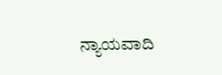ನ್ಯಾಯವಾದಿ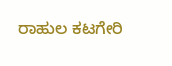ರಾಹುಲ ಕಟಗೇರಿ